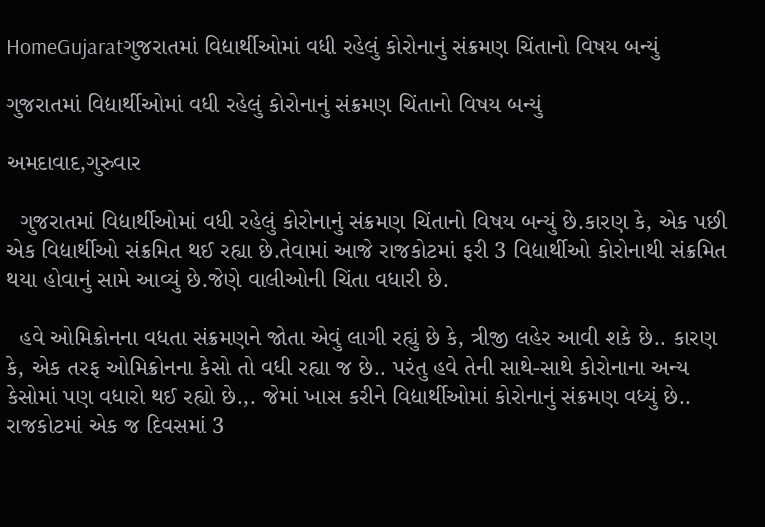HomeGujaratગુજરાતમાં વિદ્યાર્થીઓમાં વધી રહેલું કોરોનાનું સંક્રમણ ચિંતાનો વિષય બન્યું

ગુજરાતમાં વિદ્યાર્થીઓમાં વધી રહેલું કોરોનાનું સંક્રમણ ચિંતાનો વિષય બન્યું

અમદાવાદ,ગુરુવાર

  ગુજરાતમાં વિદ્યાર્થીઓમાં વધી રહેલું કોરોનાનું સંક્રમણ ચિંતાનો વિષય બન્યું છે.કારણ કે, એક પછી એક વિદ્યાર્થીઓ સંક્રમિત થઈ રહ્યા છે.તેવામાં આજે રાજકોટમાં ફરી 3 વિદ્યાર્થીઓ કોરોનાથી સંક્રમિત થયા હોવાનું સામે આવ્યું છે.જેણે વાલીઓની ચિંતા વધારી છે.

  હવે ઓમિક્રોનના વધતા સંક્રમણને જોતા એવું લાગી રહ્યું છે કે, ત્રીજી લહેર આવી શકે છે.. કારણ કે, એક તરફ ઓમિક્રોનના કેસો તો વધી રહ્યા જ છે.. પરંતુ હવે તેની સાથે-સાથે કોરોનાના અન્ય કેસોમાં પણ વધારો થઈ રહ્યો છે.,. જેમાં ખાસ કરીને વિદ્યાર્થીઓમાં કોરોનાનું સંક્રમણ વધ્યું છે.. રાજકોટમાં એક જ દિવસમાં 3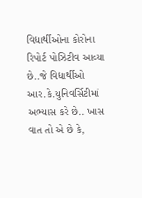વિદ્યાર્થીઓના કોરોના રિપોર્ટ પોઝિટીવ આવ્યા છે..જે વિદ્યાર્થીઓ આર.કે.યુનિવર્સિટીમાં અભ્યાસ કરે છે.. ખાસ વાત તો એ છે કે,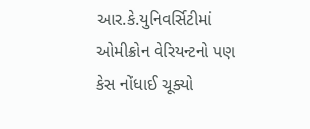આર.કે.યુનિવર્સિટીમાં ઓમીક્રોન વેરિયન્ટનો પણ કેસ નોંધાઈ ચૂક્યો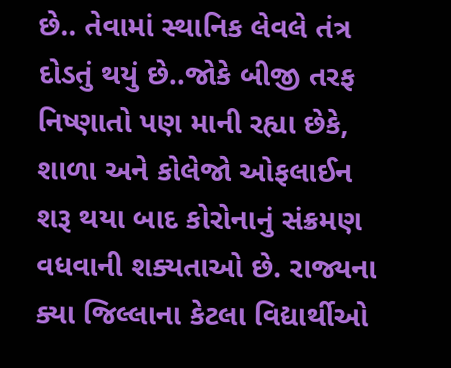છે.. તેવામાં સ્થાનિક લેવલે તંત્ર દોડતું થયું છે..જોકે બીજી તરફ નિષ્ણાતો પણ માની રહ્યા છેકે, શાળા અને કોલેજો ઓફલાઈન શરૂ થયા બાદ કોરોનાનું સંક્રમણ વધવાની શક્યતાઓ છે. રાજ્યના ક્યા જિલ્લાના કેટલા વિદ્યાર્થીઓ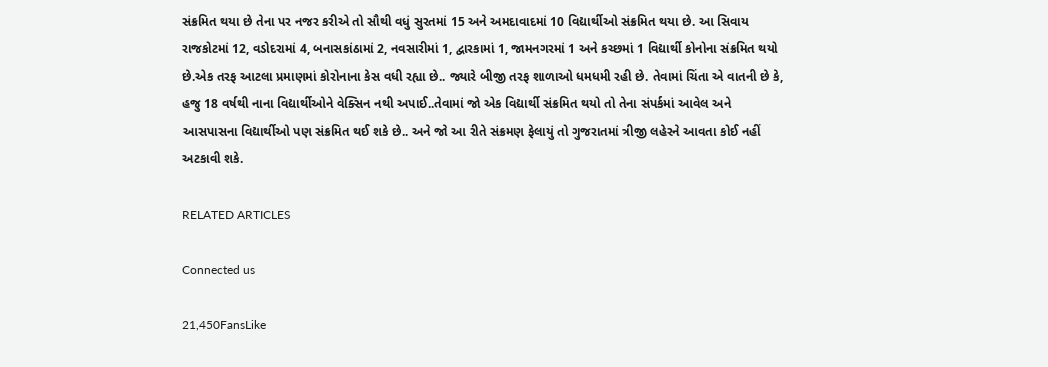સંક્રમિત થયા છે તેના પર નજર કરીએ તો સૌથી વધું સુરતમાં 15 અને અમદાવાદમાં 10 વિદ્યાર્થીઓ સંક્રમિત થયા છે. આ સિવાય રાજકોટમાં 12, વડોદરામાં 4, બનાસકાંઠામાં 2, નવસારીમાં 1, દ્વારકામાં 1, જામનગરમાં 1 અને કચ્છમાં 1 વિદ્યાર્થી કોનોના સંક્રમિત થયો છે.એક તરફ આટલા પ્રમાણમાં કોરોનાના કેસ વધી રહ્યા છે.. જ્યારે બીજી તરફ શાળાઓ ધમધમી રહી છે. તેવામાં ચિંતા એ વાતની છે કે, હજુ 18 વર્ષથી નાના વિદ્યાર્થીઓને વેક્સિન નથી અપાઈ..તેવામાં જો એક વિદ્યાર્થી સંક્રમિત થયો તો તેના સંપર્કમાં આવેલ અને આસપાસના વિદ્યાર્થીઓ પણ સંક્રમિત થઈ શકે છે.. અને જો આ રીતે સંક્રમણ ફેલાયું તો ગુજરાતમાં ત્રીજી લહેરને આવતા કોઈ નહીં અટકાવી શકે.

RELATED ARTICLES

Connected us

21,450FansLike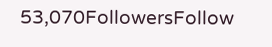53,070FollowersFollow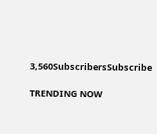3,560SubscribersSubscribe

TRENDING NOW